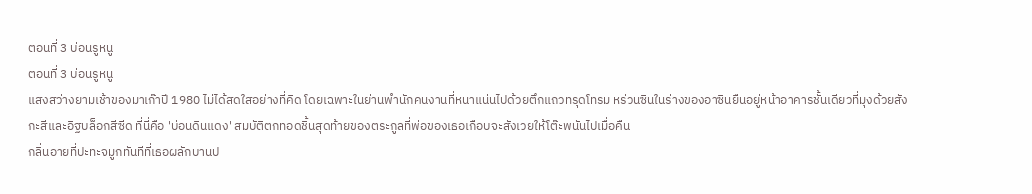ตอนที่ 3 บ่อนรูหนู
ตอนที่ 3 บ่อนรูหนู
แสงสว่างยามเช้าของมาเก๊าปี 1980 ไม่ได้สดใสอย่างที่คิด โดยเฉพาะในย่านพำนักคนงานที่หนาแน่นไปด้วยตึกแถวทรุดโทรม หร่วนซินในร่างของอาซินยืนอยู่หน้าอาคารชั้นเดียวที่มุงด้วยสังกะสีและอิฐบล็อกสีซีด ที่นี่คือ 'บ่อนดินแดง' สมบัติตกทอดชิ้นสุดท้ายของตระกูลที่พ่อของเธอเกือบจะสังเวยให้โต๊ะพนันไปเมื่อคืน
กลิ่นอายที่ปะทะจมูกทันทีที่เธอผลักบานป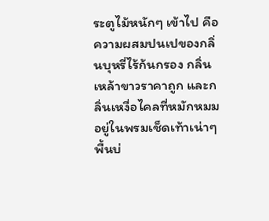ระตูไม้หนักๆ เข้าไป คือความผสมปนเปของกลิ่นบุหรี่ไร้ก้นกรอง กลิ่นเหล้าขาวราคาถูก และกลิ่นเหงื่อไคลที่หมักหมมอยู่ในพรมเช็ดเท้าเน่าๆ พื้นบ่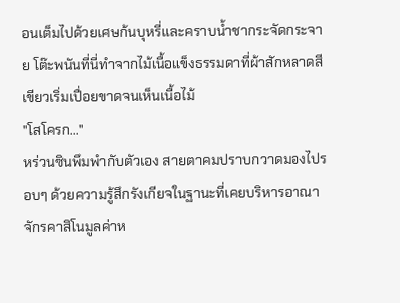อนเต็มไปด้วยเศษก้นบุหรี่และคราบน้ำชากระจัดกระจาย โต๊ะพนันที่นี่ทำจากไม้เนื้อแข็งธรรมดาที่ผ้าสักหลาดสีเขียวเริ่มเปื่อยขาดจนเห็นเนื้อไม้
"โสโครก..."
หร่วนซินพึมพำกับตัวเอง สายตาคมปราบกวาดมองไปรอบๆ ด้วยความรู้สึกรังเกียจในฐานะที่เคยบริหารอาณาจักรคาสิโนมูลค่าห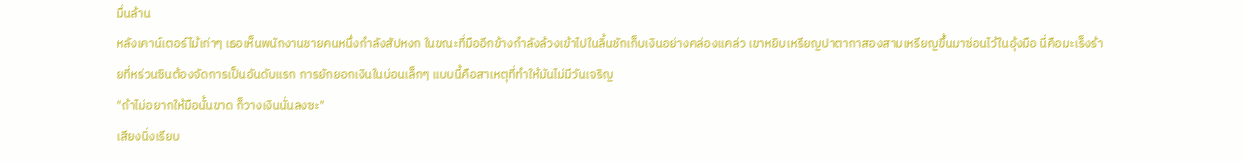มื่นล้าน
หลังเคาน์เตอร์ไม้เก่าๆ เธอเห็นพนักงานชายคนหนึ่งกำลังสัปหงก ในขณะที่มืออีกข้างกำลังล้วงเข้าไปในลิ้นชักเก็บเงินอย่างคล่องแคล่ว เขาหยิบเหรียญปาตากาสองสามเหรียญขึ้นมาซ่อนไว้ในอุ้งมือ นี่คือมะเร็งร้ายที่หร่วนซินต้องจัดการเป็นอันดับแรก การยักยอกเงินในบ่อนเล็กๆ แบบนี้คือสาเหตุที่ทำให้มันไม่มีวันเจริญ
"ถ้าไม่อยากให้มือนั้นขาด ก็วางเงินนั่นลงซะ"
เสียงนิ่งเรียบ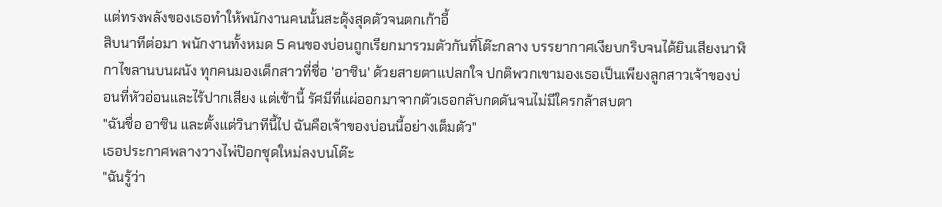แต่ทรงพลังของเธอทำให้พนักงานคนนั้นสะดุ้งสุดตัวจนตกเก้าอี้
สิบนาทีต่อมา พนักงานทั้งหมด 5 คนของบ่อนถูกเรียกมารวมตัวกันที่โต๊ะกลาง บรรยากาศเงียบกริบจนได้ยินเสียงนาฬิกาไขลานบนผนัง ทุกคนมองเด็กสาวที่ชื่อ 'อาซิน' ด้วยสายตาแปลกใจ ปกติพวกเขามองเธอเป็นเพียงลูกสาวเจ้าของบ่อนที่หัวอ่อนและไร้ปากเสียง แต่เช้านี้ รัศมีที่แผ่ออกมาจากตัวเธอกลับกดดันจนไม่มีใครกล้าสบตา
"ฉันชื่อ อาซิน และตั้งแต่วินาทีนี้ไป ฉันคือเจ้าของบ่อนนี้อย่างเต็มตัว"
เธอประกาศพลางวางไพ่ป๊อกชุดใหม่ลงบนโต๊ะ
"ฉันรู้ว่า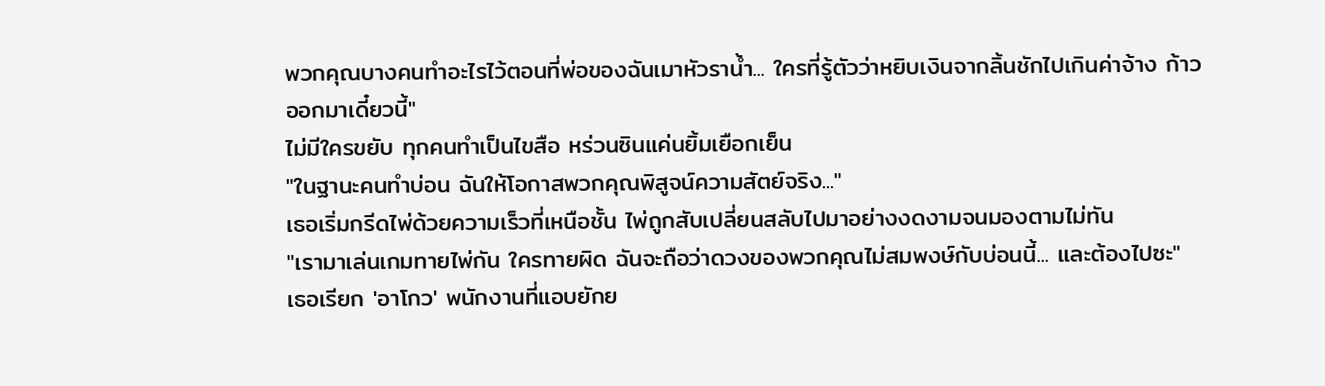พวกคุณบางคนทำอะไรไว้ตอนที่พ่อของฉันเมาหัวราน้ำ... ใครที่รู้ตัวว่าหยิบเงินจากลิ้นชักไปเกินค่าจ้าง ก้าวออกมาเดี๋ยวนี้"
ไม่มีใครขยับ ทุกคนทำเป็นไขสือ หร่วนซินแค่นยิ้มเยือกเย็น
"ในฐานะคนทำบ่อน ฉันให้โอกาสพวกคุณพิสูจน์ความสัตย์จริง..."
เธอเริ่มกรีดไพ่ด้วยความเร็วที่เหนือชั้น ไพ่ถูกสับเปลี่ยนสลับไปมาอย่างงดงามจนมองตามไม่ทัน
"เรามาเล่นเกมทายไพ่กัน ใครทายผิด ฉันจะถือว่าดวงของพวกคุณไม่สมพงษ์กับบ่อนนี้... และต้องไปซะ"
เธอเรียก 'อาโกว' พนักงานที่แอบยักย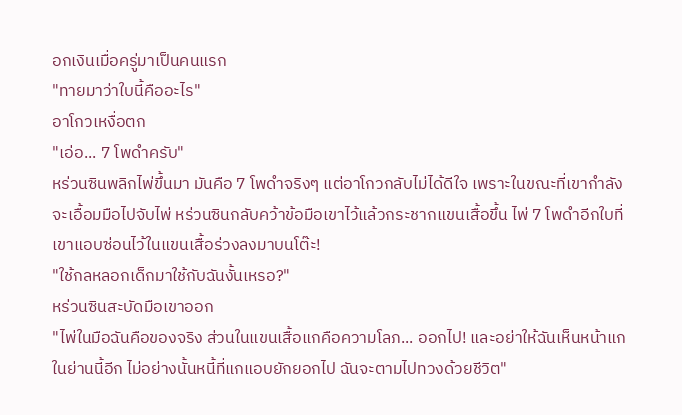อกเงินเมื่อครู่มาเป็นคนแรก
"ทายมาว่าใบนี้คืออะไร"
อาโกวเหงื่อตก
"เอ่อ... 7 โพดำครับ"
หร่วนซินพลิกไพ่ขึ้นมา มันคือ 7 โพดำจริงๆ แต่อาโกวกลับไม่ได้ดีใจ เพราะในขณะที่เขากำลังจะเอื้อมมือไปจับไพ่ หร่วนซินกลับคว้าข้อมือเขาไว้แล้วกระชากแขนเสื้อขึ้น ไพ่ 7 โพดำอีกใบที่เขาแอบซ่อนไว้ในแขนเสื้อร่วงลงมาบนโต๊ะ!
"ใช้กลหลอกเด็กมาใช้กับฉันงั้นเหรอ?"
หร่วนซินสะบัดมือเขาออก
"ไพ่ในมือฉันคือของจริง ส่วนในแขนเสื้อแกคือความโลภ... ออกไป! และอย่าให้ฉันเห็นหน้าแกในย่านนี้อีก ไม่อย่างนั้นหนี้ที่แกแอบยักยอกไป ฉันจะตามไปทวงด้วยชีวิต"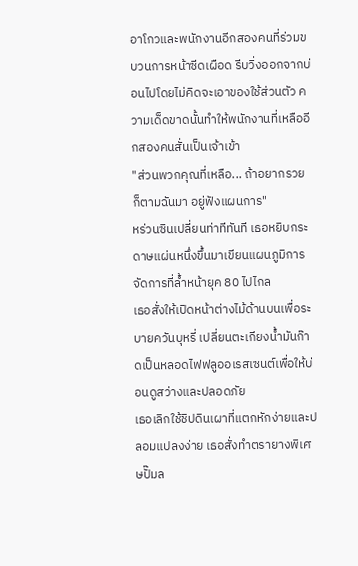อาโกวและพนักงานอีกสองคนที่ร่วมขบวนการหน้าซีดเผือด รีบวิ่งออกจากบ่อนไปโดยไม่คิดจะเอาของใช้ส่วนตัว ความเด็ดขาดนั้นทำให้พนักงานที่เหลืออีกสองคนสั่นเป็นเจ้าเข้า
"ส่วนพวกคุณที่เหลือ... ถ้าอยากรวย ก็ตามฉันมา อยู่ฟังแผนการ"
หร่วนซินเปลี่ยนท่าทีทันที เธอหยิบกระดาษแผ่นหนึ่งขึ้นมาเขียนแผนภูมิการจัดการที่ล้ำหน้ายุค 80 ไปไกล
เธอสั่งให้เปิดหน้าต่างไม้ด้านบนเพื่อระบายควันบุหรี่ เปลี่ยนตะเกียงน้ำมันก๊าดเป็นหลอดไฟฟลูออเรสเซนต์เพื่อให้บ่อนดูสว่างและปลอดภัย
เธอเลิกใช้ชิปดินเผาที่แตกหักง่ายและปลอมแปลงง่าย เธอสั่งทำตรายางพิเศษปั๊มล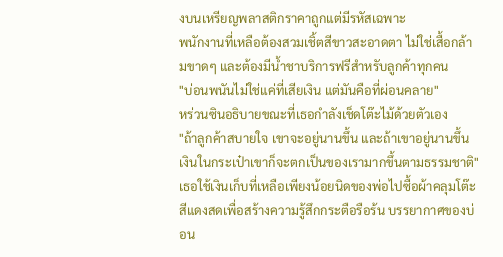งบนเหรียญพลาสติกราคาถูกแต่มีรหัสเฉพาะ
พนักงานที่เหลือต้องสวมเชิ้ตสีขาวสะอาดตา ไม่ใช่เสื้อกล้ามขาดๆ และต้องมีน้ำชาบริการฟรีสำหรับลูกค้าทุกคน
"บ่อนพนันไม่ใช่แค่ที่เสียเงิน แต่มันคือที่ผ่อนคลาย"
หร่วนซินอธิบายขณะที่เธอกำลังเช็ดโต๊ะไม้ด้วยตัวเอง
"ถ้าลูกค้าสบายใจ เขาจะอยู่นานขึ้น และถ้าเขาอยู่นานขึ้น เงินในกระเป๋าเขาก็จะตกเป็นของเรามากขึ้นตามธรรมชาติ"
เธอใช้เงินเก็บที่เหลือเพียงน้อยนิดของพ่อไปซื้อผ้าคลุมโต๊ะสีแดงสดเพื่อสร้างความรู้สึกกระตือรือร้น บรรยากาศของบ่อน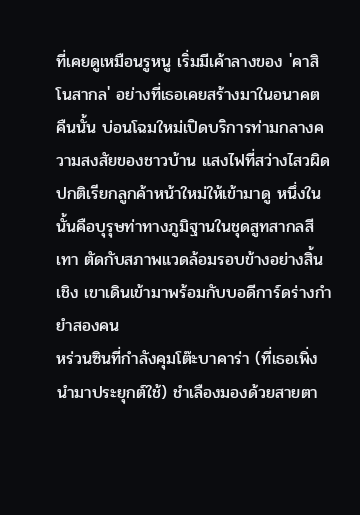ที่เคยดูเหมือนรูหนู เริ่มมีเค้าลางของ 'คาสิโนสากล' อย่างที่เธอเคยสร้างมาในอนาคต
คืนนั้น บ่อนโฉมใหม่เปิดบริการท่ามกลางความสงสัยของชาวบ้าน แสงไฟที่สว่างไสวผิดปกติเรียกลูกค้าหน้าใหม่ให้เข้ามาดู หนึ่งในนั้นคือบุรุษท่าทางภูมิฐานในชุดสูทสากลสีเทา ตัดกับสภาพแวดล้อมรอบข้างอย่างสิ้นเชิง เขาเดินเข้ามาพร้อมกับบอดีการ์ดร่างกำยำสองคน
หร่วนซินที่กำลังคุมโต๊ะบาคาร่า (ที่เธอเพิ่งนำมาประยุกต์ใช้) ชำเลืองมองด้วยสายตา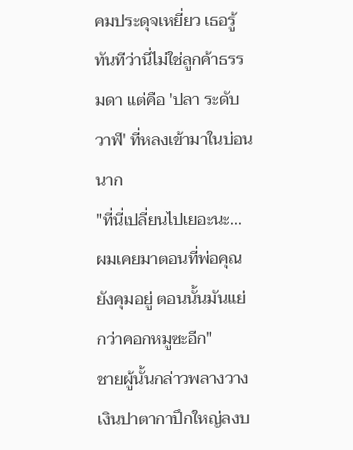คมประดุจเหยี่ยว เธอรู้ทันทีว่านี่ไม่ใช่ลูกค้าธรรมดา แต่คือ 'ปลา ระดับวาฬ' ที่หลงเข้ามาในบ่อนนาก
"ที่นี่เปลี่ยนไปเยอะนะ... ผมเคยมาตอนที่พ่อคุณยังคุมอยู่ ตอนนั้นมันแย่กว่าคอกหมูซะอีก"
ชายผู้นั้นกล่าวพลางวางเงินปาตากาปึกใหญ่ลงบ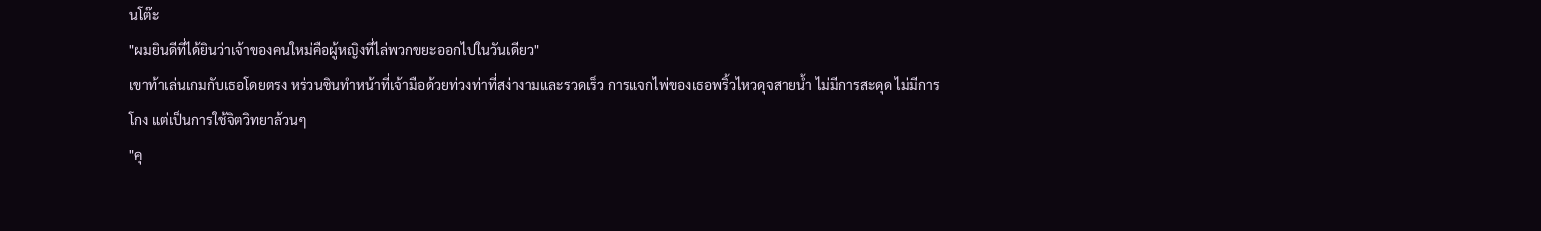นโต๊ะ
"ผมยินดีที่ได้ยินว่าเจ้าของคนใหม่คือผู้หญิงที่ไล่พวกขยะออกไปในวันเดียว"
เขาท้าเล่นเกมกับเธอโดยตรง หร่วนซินทำหน้าที่เจ้ามือด้วยท่วงท่าที่สง่างามและรวดเร็ว การแจกไพ่ของเธอพริ้วไหวดุจสายน้ำ ไม่มีการสะดุด ไม่มีการโกง แต่เป็นการใช้จิตวิทยาล้วนๆ
"คุ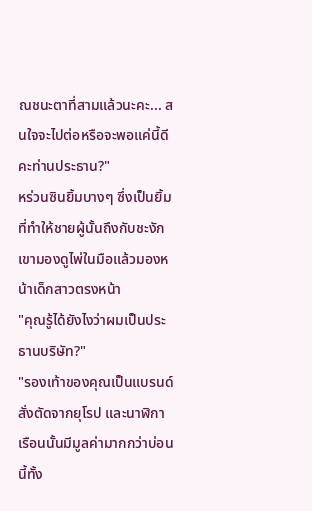ณชนะตาที่สามแล้วนะคะ... สนใจจะไปต่อหรือจะพอแค่นี้ดีคะท่านประธาน?"
หร่วนซินยิ้มบางๆ ซึ่งเป็นยิ้มที่ทำให้ชายผู้นั้นถึงกับชะงัก
เขามองดูไพ่ในมือแล้วมองหน้าเด็กสาวตรงหน้า
"คุณรู้ได้ยังไงว่าผมเป็นประธานบริษัท?"
"รองเท้าของคุณเป็นแบรนด์สั่งตัดจากยุโรป และนาฬิกาเรือนนั้นมีมูลค่ามากกว่าบ่อนนี้ทั้ง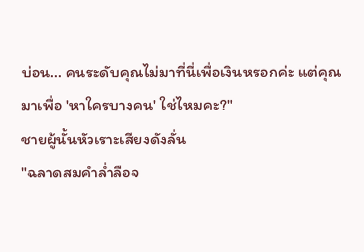บ่อน... คนระดับคุณไม่มาที่นี่เพื่อเงินหรอกค่ะ แต่คุณมาเพื่อ 'หาใครบางคน' ใช่ไหมคะ?"
ชายผู้นั้นหัวเราะเสียงดังลั่น
"ฉลาดสมคำล่ำลือจ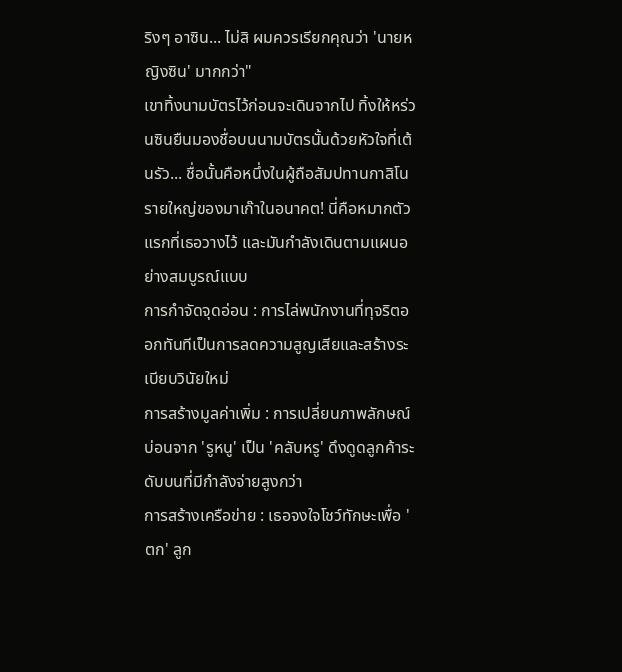ริงๆ อาซิน... ไม่สิ ผมควรเรียกคุณว่า 'นายหญิงซิน' มากกว่า"
เขาทิ้งนามบัตรไว้ก่อนจะเดินจากไป ทิ้งให้หร่วนซินยืนมองชื่อบนนามบัตรนั้นด้วยหัวใจที่เต้นรัว... ชื่อนั้นคือหนึ่งในผู้ถือสัมปทานกาสิโนรายใหญ่ของมาเก๊าในอนาคต! นี่คือหมากตัวแรกที่เธอวางไว้ และมันกำลังเดินตามแผนอย่างสมบูรณ์แบบ
การกำจัดจุดอ่อน : การไล่พนักงานที่ทุจริตออกทันทีเป็นการลดความสูญเสียและสร้างระเบียบวินัยใหม่
การสร้างมูลค่าเพิ่ม : การเปลี่ยนภาพลักษณ์บ่อนจาก 'รูหนู' เป็น 'คลับหรู' ดึงดูดลูกค้าระดับบนที่มีกำลังจ่ายสูงกว่า
การสร้างเครือข่าย : เธอจงใจโชว์ทักษะเพื่อ 'ตก' ลูก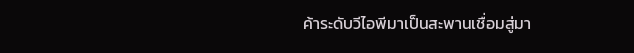ค้าระดับวีไอพีมาเป็นสะพานเชื่อมสู่มา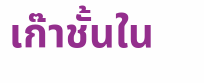เก๊าชั้นใน